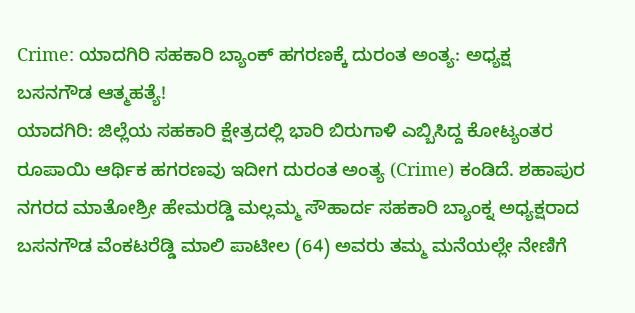Crime: ಯಾದಗಿರಿ ಸಹಕಾರಿ ಬ್ಯಾಂಕ್ ಹಗರಣಕ್ಕೆ ದುರಂತ ಅಂತ್ಯ: ಅಧ್ಯಕ್ಷ ಬಸನಗೌಡ ಆತ್ಮಹತ್ಯೆ!
ಯಾದಗಿರಿ: ಜಿಲ್ಲೆಯ ಸಹಕಾರಿ ಕ್ಷೇತ್ರದಲ್ಲಿ ಭಾರಿ ಬಿರುಗಾಳಿ ಎಬ್ಬಿಸಿದ್ದ ಕೋಟ್ಯಂತರ ರೂಪಾಯಿ ಆರ್ಥಿಕ ಹಗರಣವು ಇದೀಗ ದುರಂತ ಅಂತ್ಯ (Crime) ಕಂಡಿದೆ. ಶಹಾಪುರ ನಗರದ ಮಾತೋಶ್ರೀ ಹೇಮರಡ್ಡಿ ಮಲ್ಲಮ್ಮ ಸೌಹಾರ್ದ ಸಹಕಾರಿ ಬ್ಯಾಂಕ್ನ ಅಧ್ಯಕ್ಷರಾದ ಬಸನಗೌಡ ವೆಂಕಟರೆಡ್ಡಿ ಮಾಲಿ ಪಾಟೀಲ (64) ಅವರು ತಮ್ಮ ಮನೆಯಲ್ಲೇ ನೇಣಿಗೆ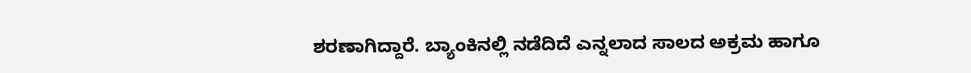ಶರಣಾಗಿದ್ದಾರೆ. ಬ್ಯಾಂಕಿನಲ್ಲಿ ನಡೆದಿದೆ ಎನ್ನಲಾದ ಸಾಲದ ಅಕ್ರಮ ಹಾಗೂ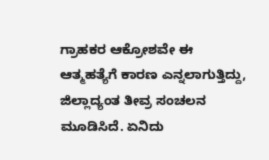ಗ್ರಾಹಕರ ಆಕ್ರೋಶವೇ ಈ ಆತ್ಮಹತ್ಯೆಗೆ ಕಾರಣ ಎನ್ನಲಾಗುತ್ತಿದ್ದು, ಜಿಲ್ಲಾದ್ಯಂತ ತೀವ್ರ ಸಂಚಲನ ಮೂಡಿಸಿದೆ. ಏನಿದು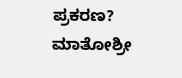ಪ್ರಕರಣ? ಮಾತೋಶ್ರೀ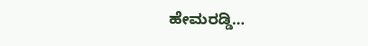ಹೇಮರಡ್ಡಿ…